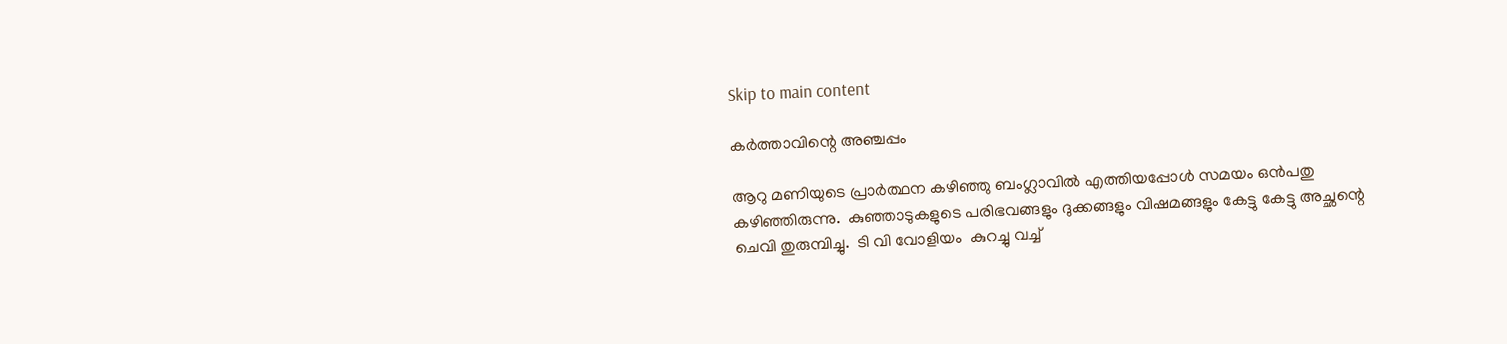Skip to main content

കര്‍ത്താവിന്റെ അഞ്ചപ്പം

ആറു മണിയുടെ പ്രാര്‍ത്ഥന കഴിഞ്ഞു ബംഗ്ലാവില്‍ എത്തിയപ്പോള്‍ സമയം ഒന്‍പതു കഴിഞ്ഞിരുന്നു.  കുഞ്ഞാടുകളുടെ പരിഭവങ്ങളും ദുക്കങ്ങളും വിഷമങ്ങളും കേട്ടു കേട്ടു അച്ഛന്റെ ചെവി തുരുമ്പിച്ചു.  ടി വി വോളിയം  കുറച്ചു വച്ച്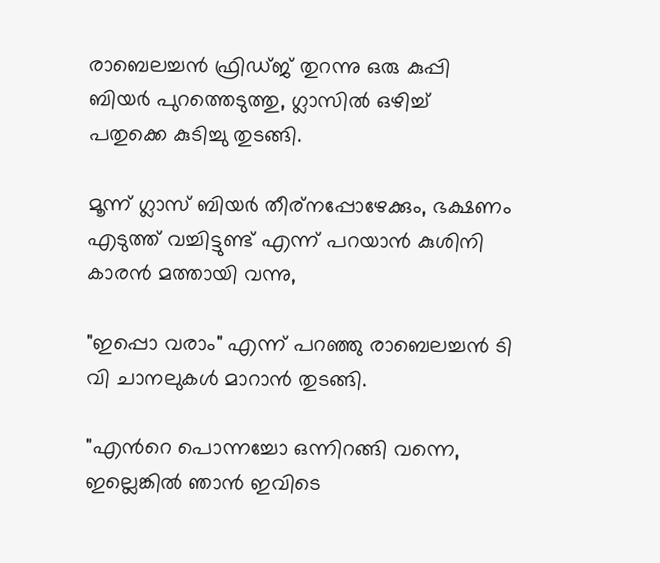രാബെലച്ചന്‍ ഫ്രിഡ്ജ്‌ തുറന്നു ഒരു കുപ്പി ബിയര്‍ പുറത്തെടുത്തു, ഗ്ലാസില്‍ ഒഴിച്ച് പതുക്കെ കുടിച്ചു തുടങ്ങി.

മൂന്ന് ഗ്ലാസ്‌ ബിയര്‍ തീര്നപ്പോഴേക്കും, ഭക്ഷണം എടുത്ത് വച്ചിട്ടുണ്ട് എന്ന് പറയാന്‍ കുശിനി കാരന്‍ മത്തായി വന്നു,

"ഇപ്പൊ വരാം" എന്ന് പറഞ്ഞു രാബെലച്ചന്‍ ടി വി ചാനലുകള്‍ മാറാന്‍ തുടങ്ങി.

"എന്‍റെ പൊന്നച്ചോ ഒന്നിറങ്ങി വന്നെ, ഇല്ലെങ്കില്‍ ഞാന്‍ ഇവിടെ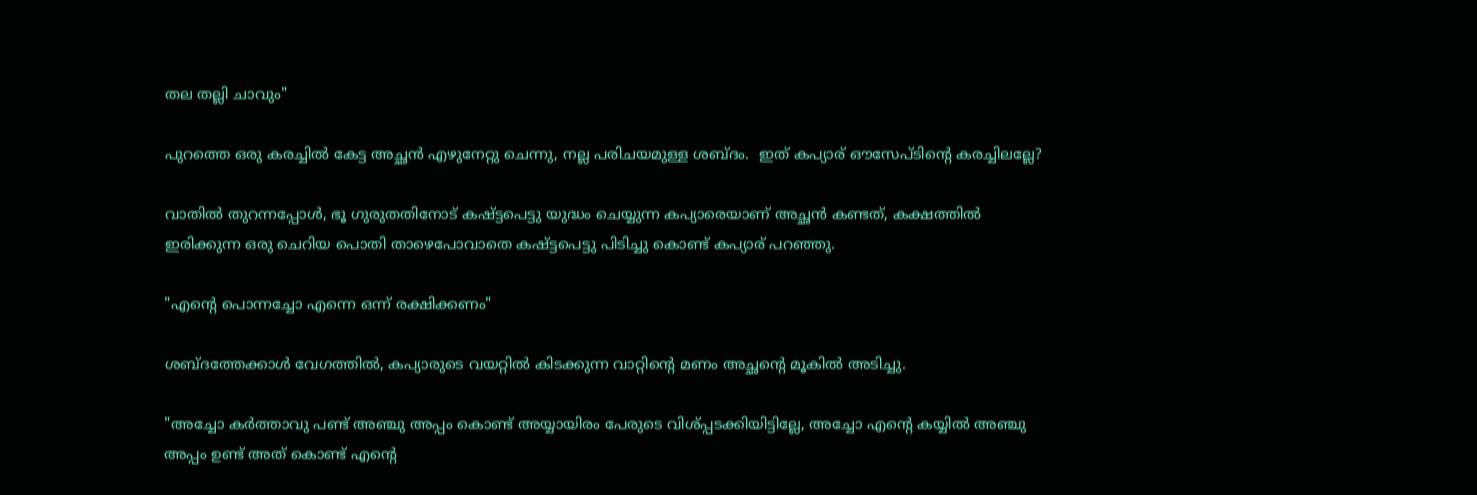തല തല്ലി ചാവും"

പുറത്തെ ഒരു കരച്ചില്‍ കേട്ട അച്ഛന്‍ എഴുനേറ്റു ചെന്നു, നല്ല പരിചയമുള്ള ശബ്ദം.  ഇത് കപ്യാര് ഔസേപ്ടിന്റെ കരച്ചിലല്ലേ?

വാതില്‍ തുറന്നപ്പോള്‍, ഭൂ ഗുരുതതിനോട് കഷ്ട്ടപെട്ടു യുദ്ധം ചെയ്യുന്ന കപ്യാരെയാണ് അച്ഛന്‍ കണ്ടത്, കക്ഷത്തില്‍ ഇരിക്കുന്ന ഒരു ചെറിയ പൊതി താഴെപോവാതെ കഷ്ട്ടപെട്ടു പിടിച്ചു കൊണ്ട് കപ്യാര് പറഞ്ഞു.

"എന്‍റെ പൊന്നച്ചോ എന്നെ ഒന്ന് രക്ഷിക്കണം"

ശബ്ദത്തേക്കാള്‍ വേഗത്തില്‍, കപ്യാരുടെ വയറ്റില്‍ കിടക്കുന്ന വാറ്റിന്റെ മണം അച്ഛന്റെ മൂകില്‍ അടിച്ചു.

"അച്ചോ കര്‍ത്താവു പണ്ട് അഞ്ചു അപ്പം കൊണ്ട് അയ്യായിരം പേരുടെ വിശ്പ്പടക്കിയിട്ടില്ലേ, അച്ചോ എന്‍റെ കയ്യില്‍ അഞ്ചു അപ്പം ഉണ്ട് അത് കൊണ്ട് എന്‍റെ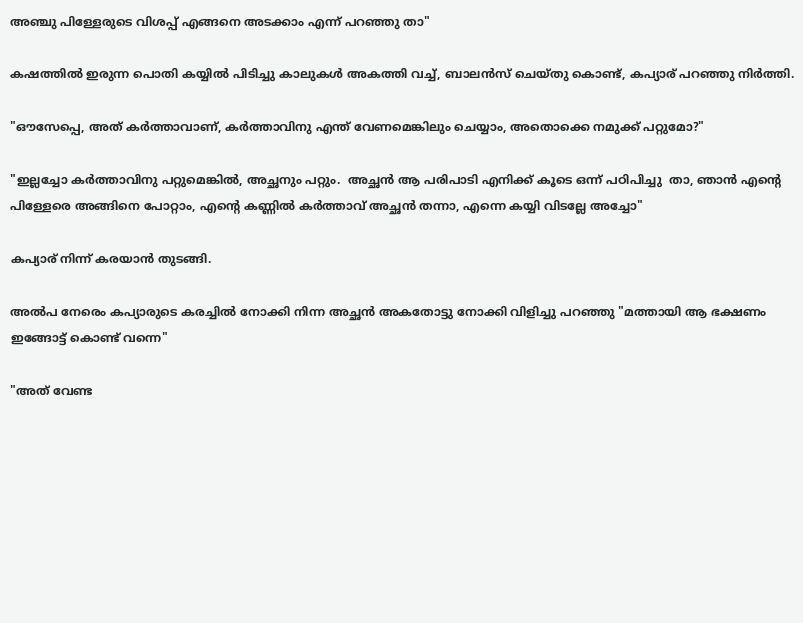അഞ്ചു പിള്ളേരുടെ വിശപ്പ്‌ എങ്ങനെ അടക്കാം എന്ന് പറഞ്ഞു താ"

കഷത്തില്‍ ഇരുന്ന പൊതി കയ്യില്‍ പിടിച്ചു കാലുകള്‍ അകത്തി വച്ച്, ബാലന്‍സ് ചെയ്തു കൊണ്ട്, കപ്യാര് പറഞ്ഞു നിര്‍ത്തി.

"ഔസേപ്പെ, അത് കര്‍ത്താവാണ്, കര്‍ത്താവിനു എന്ത് വേണമെങ്കിലും ചെയ്യാം, അതൊക്കെ നമുക്ക് പറ്റുമോ?"

"ഇല്ലച്ചോ കര്‍ത്താവിനു പറ്റുമെങ്കില്‍, അച്ഛനും പറ്റും.  അച്ഛന്‍ ആ പരിപാടി എനിക്ക് കൂടെ ഒന്ന് പഠിപിച്ചു  താ, ഞാന്‍ എന്‍റെ പിള്ളേരെ അങ്ങിനെ പോറ്റാം, എന്‍റെ കണ്ണില്‍ കര്‍ത്താവ്‌ അച്ഛന്‍ തന്നാ, എന്നെ കയ്യി വിടല്ലേ അച്ചോ"

കപ്യാര് നിന്ന് കരയാന്‍ തുടങ്ങി.

അല്‍പ നേരെം കപ്യാരുടെ കരച്ചില്‍ നോക്കി നിന്ന അച്ഛന്‍ അകതോട്ടു നോക്കി വിളിച്ചു പറഞ്ഞു "മത്തായി ആ ഭക്ഷണം ഇങ്ങോട്ട് കൊണ്ട് വന്നെ"

"അത് വേണ്ട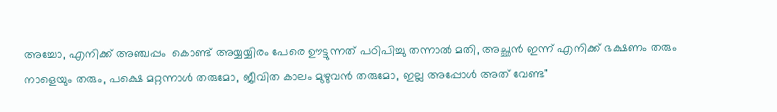അച്ചോ, എനിക്ക് അഞ്ചപ്പം  കൊണ്ട് അയ്യയ്യിരം പേരെ ഊട്ടുന്നത് പഠിപിച്ചു തന്നാല്‍ മതി, അച്ഛന്‍ ഇന്ന് എനിക്ക് ഭക്ഷണം തരും നാളെയും തരും, പക്ഷെ മറ്റന്നാള്‍ തരുമോ, ജീവിത കാലം മുഴുവന്‍ തരുമോ, ഇല്ല അപ്പോള്‍ അത് വേണ്ട"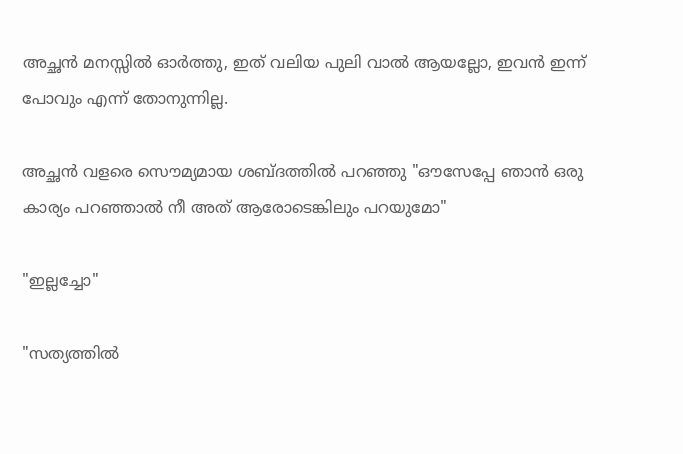അച്ഛന്‍ മനസ്സില്‍ ഓര്‍ത്തു, ഇത് വലിയ പുലി വാല്‍ ആയല്ലോ, ഇവന്‍ ഇന്ന് പോവും എന്ന് തോനുന്നില്ല.

അച്ഛന്‍ വളരെ സൌമ്യമായ ശബ്ദത്തില്‍ പറഞ്ഞു "ഔസേപ്പേ ഞാന്‍ ഒരു കാര്യം പറഞ്ഞാല്‍ നീ അത് ആരോടെങ്കിലും പറയുമോ"

"ഇല്ലച്ചോ"

"സത്യത്തില്‍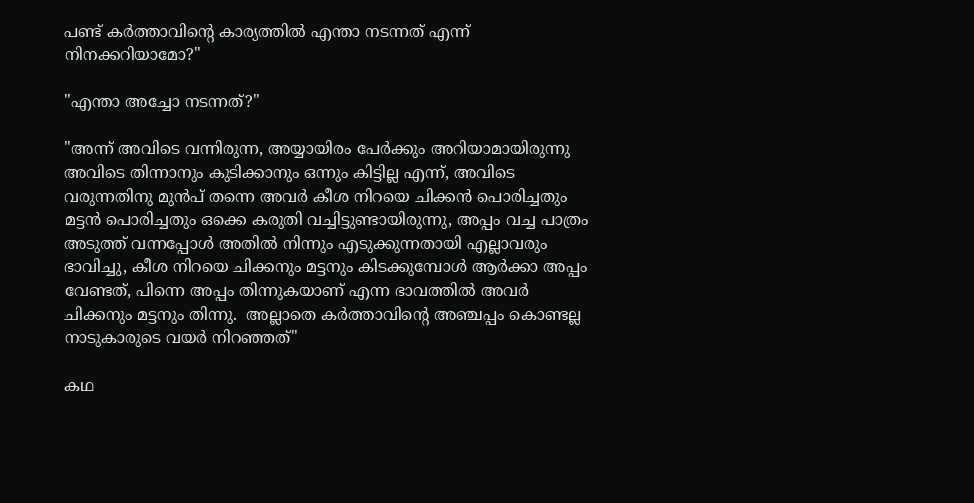പണ്ട് കര്‍ത്താവിന്റെ കാര്യത്തില്‍ എന്താ നടന്നത് എന്ന് നിനക്കറിയാമോ?"

"എന്താ അച്ചോ നടന്നത്?"

"അന്ന് അവിടെ വന്നിരുന്ന, അയ്യായിരം പേര്‍ക്കും അറിയാമായിരുന്നു അവിടെ തിന്നാനും കുടിക്കാനും ഒന്നും കിട്ടില്ല എന്ന്, അവിടെ വരുന്നതിനു മുന്‍പ് തന്നെ അവര്‍ കീശ നിറയെ ചിക്കന്‍ പൊരിച്ചതും മട്ടന്‍ പൊരിച്ചതും ഒക്കെ കരുതി വച്ചിട്ടുണ്ടായിരുന്നു, അപ്പം വച്ച പാത്രം അടുത്ത് വന്നപ്പോള്‍ അതില്‍ നിന്നും എടുക്കുന്നതായി എല്ലാവരും ഭാവിച്ചു, കീശ നിറയെ ചിക്കനും മട്ടനും കിടക്കുമ്പോള്‍ ആര്‍ക്കാ അപ്പം വേണ്ടത്, പിന്നെ അപ്പം തിന്നുകയാണ് എന്ന ഭാവത്തില്‍ അവര്‍ ചിക്കനും മട്ടനും തിന്നു.  അല്ലാതെ കര്‍ത്താവിന്റെ അഞ്ചപ്പം കൊണ്ടല്ല നാടുകാരുടെ വയര്‍ നിറഞ്ഞത്‌"

കഥ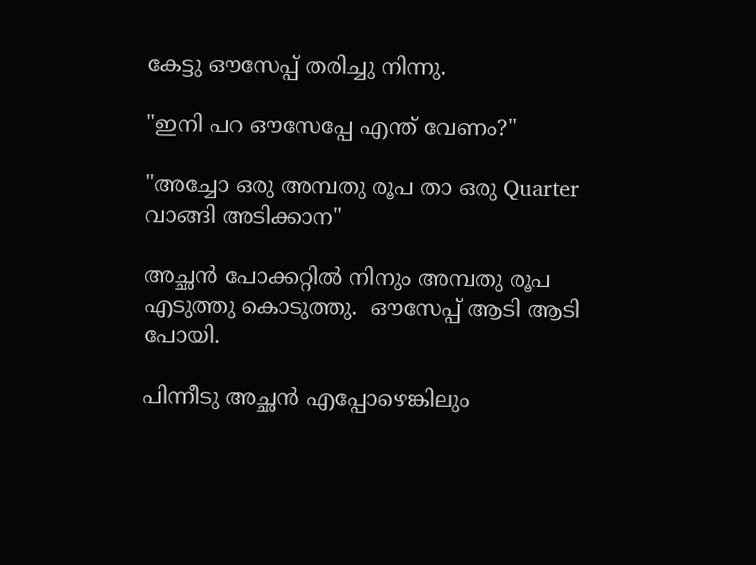കേട്ടു ഔസേപ്പ് തരിച്ചു നിന്നു.

"ഇനി പറ ഔസേപ്പേ എന്ത് വേണം?"

"അച്ചോ ഒരു അമ്പതു രൂപ താ ഒരു Quarter വാങ്ങി അടിക്കാന"

അച്ഛന്‍ പോക്കറ്റില്‍ നിനും അമ്പതു രൂപ എടുത്തു കൊടുത്തു.  ഔസേപ്പ് ആടി ആടി പോയി.

പിന്നീടു അച്ഛന്‍ എപ്പോഴെങ്കിലും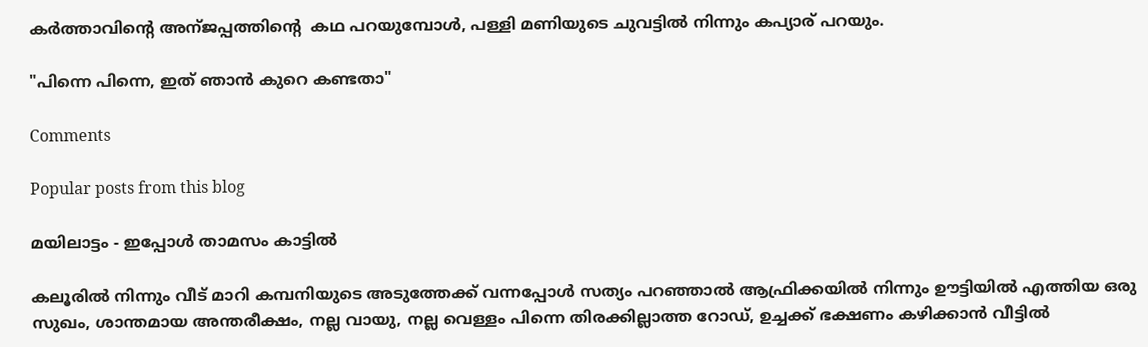കര്‍ത്താവിന്റെ അന്ജപ്പത്തിന്റെ  കഥ പറയുമ്പോള്‍, പള്ളി മണിയുടെ ചുവട്ടില്‍ നിന്നും കപ്യാര് പറയും.

"പിന്നെ പിന്നെ, ഇത് ഞാന്‍ കുറെ കണ്ടതാ"

Comments

Popular posts from this blog

മയിലാട്ടം - ഇപ്പോള്‍ താമസം കാട്ടില്‍

കലൂരില്‍ നിന്നും വീട് മാറി കമ്പനിയുടെ അടുത്തേക്ക് വന്നപ്പോള്‍ സത്യം പറഞ്ഞാല്‍ ആഫ്രിക്കയില്‍ നിന്നും ഊട്ടിയില്‍ എത്തിയ ഒരു സുഖം, ശാന്തമായ അന്തരീക്ഷം, നല്ല വായു, നല്ല വെള്ളം പിന്നെ തിരക്കില്ലാത്ത റോഡ്‌, ഉച്ചക്ക് ഭക്ഷണം കഴിക്കാന്‍ വീട്ടില്‍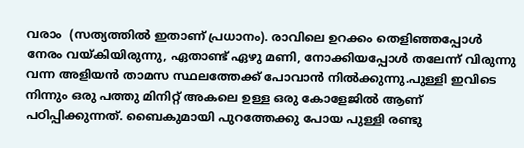വരാം  (സത്യത്തില്‍ ഇതാണ് പ്രധാനം). രാവിലെ ഉറക്കം തെളിഞ്ഞപ്പോള്‍ നേരം വയ്കിയിരുന്നു, ഏതാണ്ട് ഏഴു മണി, നോക്കിയപ്പോള്‍ തലേന്ന് വിരുന്നു വന്ന അളിയന്‍ താമസ സ്ഥലത്തേക്ക് പോവാന്‍ നില്‍ക്കുന്നു.പുള്ളി ഇവിടെ നിന്നും ഒരു പത്തു മിനിറ്റ് അകലെ ഉള്ള ഒരു കോളേജില്‍ ആണ് പഠിപ്പിക്കുന്നത്‌. ബൈകുമായി പുറത്തേക്കു പോയ പുള്ളി രണ്ടു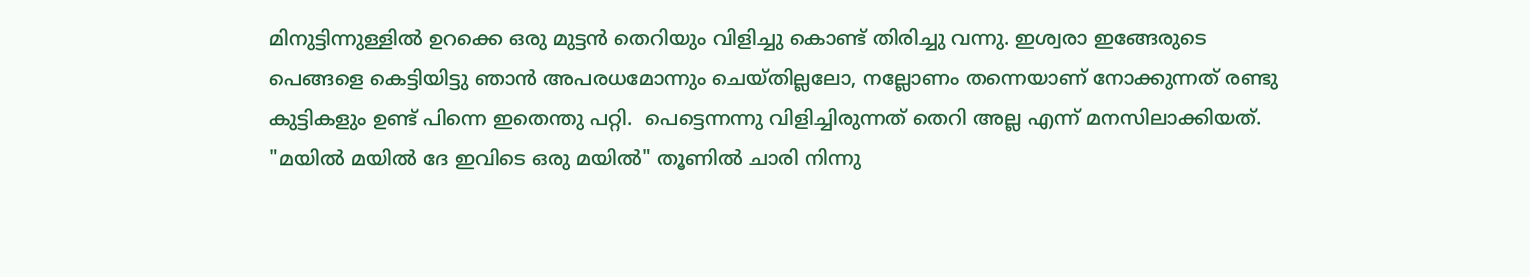മിനുട്ടിന്നുള്ളില്‍ ഉറക്കെ ഒരു മുട്ടന്‍ തെറിയും വിളിച്ചു കൊണ്ട് തിരിച്ചു വന്നു. ഇശ്വരാ ഇങ്ങേരുടെ പെങ്ങളെ കെട്ടിയിട്ടു ഞാന്‍ അപരധമോന്നും ചെയ്തില്ലലോ, നല്ലോണം തന്നെയാണ് നോക്കുന്നത് രണ്ടു കുട്ടികളും ഉണ്ട് പിന്നെ ഇതെന്തു പറ്റി.  പെട്ടെന്നന്നു വിളിച്ചിരുന്നത്‌ തെറി അല്ല എന്ന് മനസിലാക്കിയത്. "മയില്‍ മയില്‍ ദേ ഇവിടെ ഒരു മയില്‍" തൂണില്‍ ചാരി നിന്നു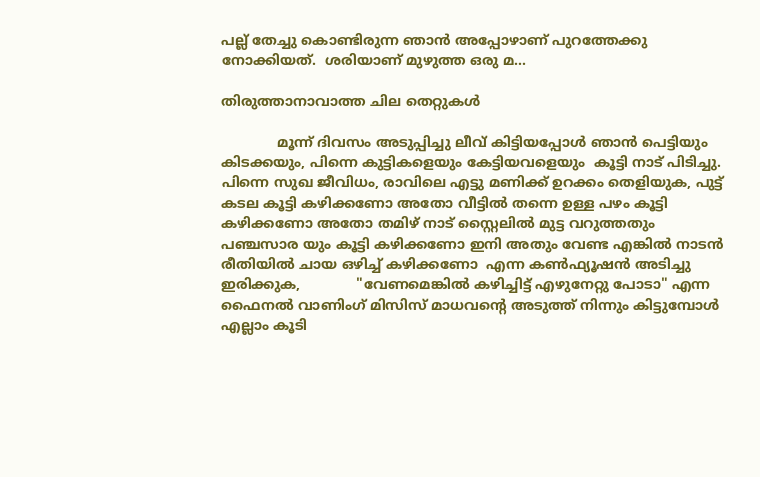പല്ല് തേച്ചു കൊണ്ടിരുന്ന ഞാന്‍ അപ്പോഴാണ് പുറത്തേക്കു നോക്കിയത്.  ശരിയാണ് മുഴുത്ത ഒരു മ...

തിരുത്താനാവാത്ത ചില തെറ്റുകൾ

             മൂന്ന് ദിവസം അടുപ്പിച്ചു ലീവ് കിട്ടിയപ്പോൾ ഞാൻ പെട്ടിയും കിടക്കയും, പിന്നെ കുട്ടികളെയും കേട്ടിയവളെയും  കൂട്ടി നാട് പിടിച്ചു.  പിന്നെ സുഖ ജീവിധം, രാവിലെ എട്ടു മണിക്ക് ഉറക്കം തെളിയുക, പുട്ട് കടല കൂട്ടി കഴിക്കണോ അതോ വീട്ടിൽ തന്നെ ഉള്ള പഴം കൂട്ടി കഴിക്കണോ അതോ തമിഴ് നാട് സ്റ്റൈലിൽ മുട്ട വറുത്തതും പഞ്ചസാര യും കൂട്ടി കഴിക്കണോ ഇനി അതും വേണ്ട എങ്കിൽ നാടൻ രീതിയിൽ ചായ ഒഴിച്ച് കഴിക്കണോ  എന്ന കണ്‍ഫ്യൂഷൻ അടിച്ചു ഇരിക്കുക,             "വേണമെങ്കിൽ കഴിച്ചിട്ട് എഴുനേറ്റു പോടാ" എന്ന ഫൈനൽ വാണിംഗ് മിസിസ് മാധവന്റെ അടുത്ത് നിന്നും കിട്ടുമ്പോൾ എല്ലാം കൂടി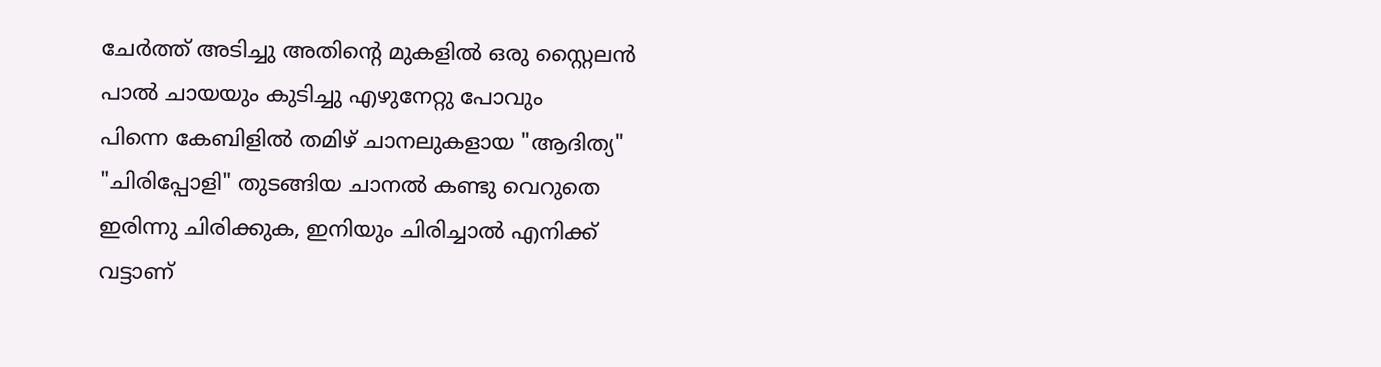ചേർത്ത് അടിച്ചു അതിന്റെ മുകളിൽ ഒരു സ്റ്റൈലൻ പാൽ ചായയും കുടിച്ചു എഴുനേറ്റു പോവും             പിന്നെ കേബിളിൽ തമിഴ് ചാനലുകളായ "ആദിത്യ" "ചിരിപ്പോളി" തുടങ്ങിയ ചാനൽ കണ്ടു വെറുതെ ഇരിന്നു ചിരിക്കുക, ഇനിയും ചിരിച്ചാൽ എനിക്ക് വട്ടാണ്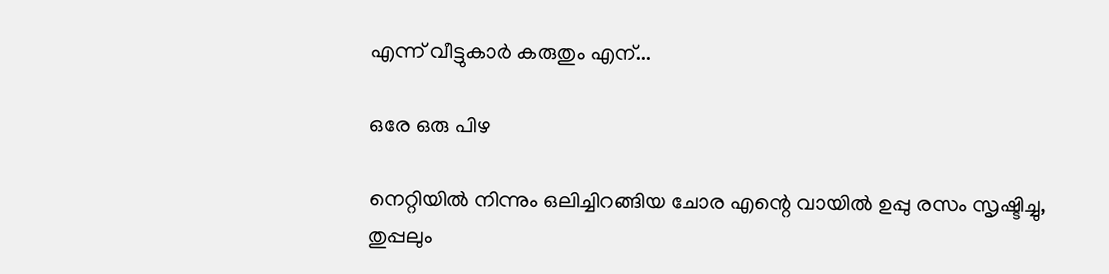എന്ന് വീട്ടുകാർ കരുതും എന്...

ഒരേ ഒരു പിഴ

നെറ്റിയില്‍ നിന്നും ഒലിച്ചിറങ്ങിയ ചോര എന്റെ വായില്‍ ഉപ്പു രസം സൃഷ്ടിച്ചു, തുപ്പലും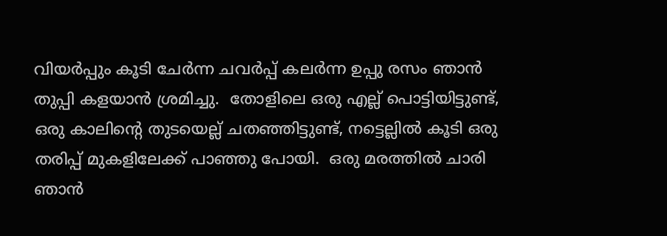വിയര്‍പ്പും കൂടി ചേര്‍ന്ന ചവര്‍പ്പ് കലര്‍ന്ന ഉപ്പു രസം ഞാന്‍ തുപ്പി കളയാന്‍ ശ്രമിച്ചു.  തോളിലെ ഒരു എല്ല് പൊട്ടിയിട്ടുണ്ട്, ഒരു കാലിന്റെ തുടയെല്ല് ചതഞ്ഞിട്ടുണ്ട്, നട്ടെല്ലില്‍ കൂടി ഒരു തരിപ്പ് മുകളിലേക്ക് പാഞ്ഞു പോയി.  ഒരു മരത്തില്‍ ചാരി ഞാന്‍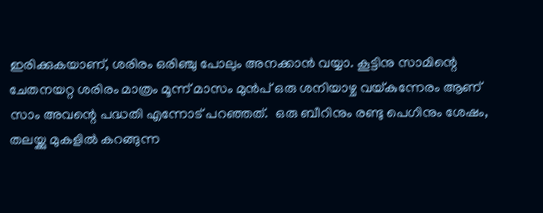ഇരിക്കുകയാണ്, ശരിരം ഒരിഞ്ചു പോലും അനക്കാന്‍ വയ്യാ. കൂട്ടിനു സാമിന്റെ ചേതനയറ്റ ശരിരം മാത്രം മൂന്ന് മാസം മുന്‍പ് ഒരു ശനിയാഴ്ച വയ്കുന്നേരം ആണ് സാം അവന്റെ പദ്ധതി എന്നോട് പറഞ്ഞത്.  ഒരു ബീറിനും രണ്ടു പെഗിനും ശേഷം, തലയ്ക്കു മുകളില്‍ കറങ്ങുന്ന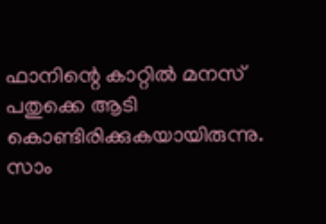ഫാനിന്റെ കാറ്റില്‍ മനസ് പതുക്കെ ആടി കൊണ്ടിരിക്കുകയായിരുന്നു.  സാം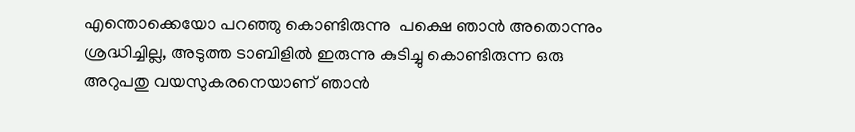എന്തൊക്കെയോ പറഞ്ഞു കൊണ്ടിരുന്നു  പക്ഷെ ഞാന്‍ അതൊന്നും ശ്രദ്ധിച്ചില്ല, അടുത്ത ടാബിളില്‍ ഇരുന്നു കുടിച്ചു കൊണ്ടിരുന്ന ഒരു അറുപതു വയസുകരനെയാണ് ഞാന്‍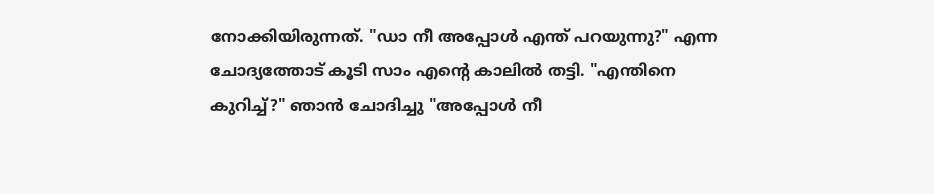നോക്കിയിരുന്നത്. "ഡാ നീ അപ്പോള്‍ എന്ത് പറയുന്നു?" എന്ന ചോദ്യത്തോട് കൂടി സാം എന്റെ കാലില്‍ തട്ടി. "എന്തിനെ കുറിച്ച്?" ഞാന്‍ ചോദിച്ചു "അപ്പോള്‍ നീ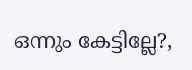ഒന്നും കേട്ടില്ലേ?,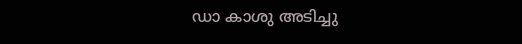ഡാ കാശു അടിച്ചു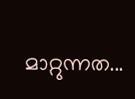മാറ്റുന്നത...